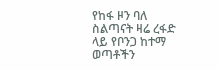የከፋ ዞን ባለ ስልጣናት ዛሬ ረፋድ ላይ የቦንጋ ከተማ ወጣቶችን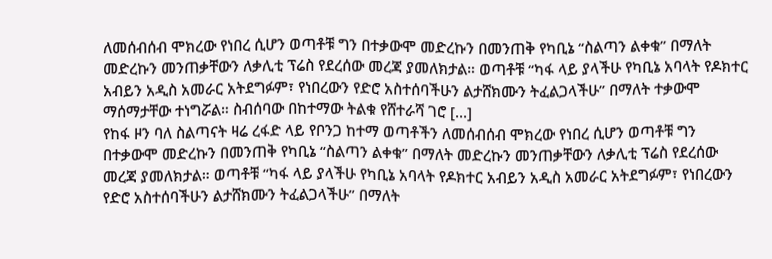ለመሰብሰብ ሞክረው የነበረ ሲሆን ወጣቶቹ ግን በተቃውሞ መድረኩን በመንጠቅ የካቢኔ “ስልጣን ልቀቁ” በማለት መድረኩን መንጠቃቸውን ለቃሊቲ ፕሬስ የደረሰው መረጃ ያመለክታል። ወጣቶቹ “ካፋ ላይ ያላችሁ የካቢኔ አባላት የዶክተር አብይን አዲስ አመራር አትደግፉም፣ የነበረውን የድሮ አስተሰባችሁን ልታሸክሙን ትፈልጋላችሁ” በማለት ተቃውሞ ማሰማታቸው ተነግሯል። ስብሰባው በከተማው ትልቁ የሸተራሻ ገሮ [...]
የከፋ ዞን ባለ ስልጣናት ዛሬ ረፋድ ላይ የቦንጋ ከተማ ወጣቶችን ለመሰብሰብ ሞክረው የነበረ ሲሆን ወጣቶቹ ግን በተቃውሞ መድረኩን በመንጠቅ የካቢኔ “ስልጣን ልቀቁ” በማለት መድረኩን መንጠቃቸውን ለቃሊቲ ፕሬስ የደረሰው መረጃ ያመለክታል። ወጣቶቹ “ካፋ ላይ ያላችሁ የካቢኔ አባላት የዶክተር አብይን አዲስ አመራር አትደግፉም፣ የነበረውን የድሮ አስተሰባችሁን ልታሸክሙን ትፈልጋላችሁ” በማለት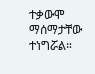ተቃውሞ ማሰማታቸው ተነግሯል።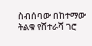ስብሰባው በከተማው ትልቁ የሸተራሻ ገሮ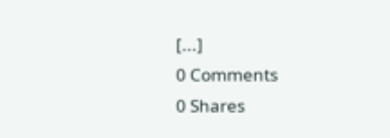[...]
0 Comments
0 Shares